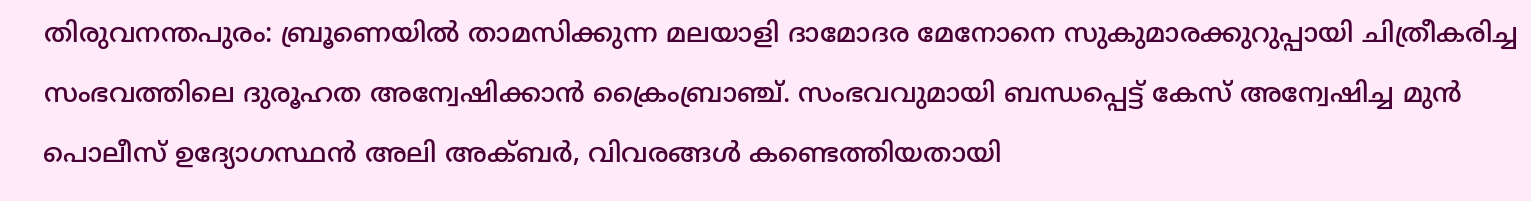തിരുവനന്തപുരം: ബ്രൂണെയിൽ താമസിക്കുന്ന മലയാളി ദാമോദര മേനോനെ സുകുമാരക്കുറുപ്പായി ചിത്രീകരിച്ച സംഭവത്തിലെ ദുരൂഹത അന്വേഷിക്കാൻ ക്രൈംബ്രാഞ്ച്. സംഭവവുമായി ബന്ധപ്പെട്ട് കേസ് അന്വേഷിച്ച മുൻ പൊലീസ് ഉദ്യോഗസ്ഥൻ അലി അക്ബർ, വിവരങ്ങൾ കണ്ടെത്തിയതായി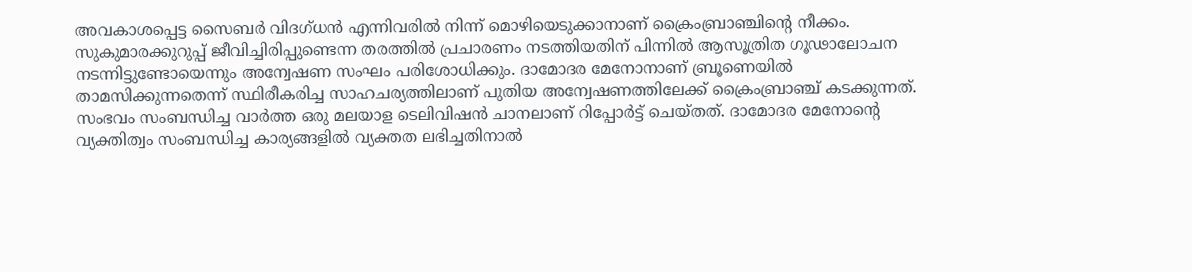അവകാശപ്പെട്ട സൈബർ വിദഗ്ധൻ എന്നിവരിൽ നിന്ന് മൊഴിയെടുക്കാനാണ് ക്രൈംബ്രാഞ്ചിന്റെ നീക്കം.
സുകുമാരക്കുറുപ്പ് ജീവിച്ചിരിപ്പുണ്ടെന്ന തരത്തിൽ പ്രചാരണം നടത്തിയതിന് പിന്നിൽ ആസൂത്രിത ഗൂഢാലോചന നടന്നിട്ടുണ്ടോയെന്നും അന്വേഷണ സംഘം പരിശോധിക്കും. ദാമോദര മേനോനാണ് ബ്രൂണെയിൽ താമസിക്കുന്നതെന്ന് സ്ഥിരീകരിച്ച സാഹചര്യത്തിലാണ് പുതിയ അന്വേഷണത്തിലേക്ക് ക്രൈംബ്രാഞ്ച് കടക്കുന്നത്.
സംഭവം സംബന്ധിച്ച വാർത്ത ഒരു മലയാള ടെലിവിഷൻ ചാനലാണ് റിപ്പോർട്ട് ചെയ്തത്. ദാമോദര മേനോന്റെ വ്യക്തിത്വം സംബന്ധിച്ച കാര്യങ്ങളിൽ വ്യക്തത ലഭിച്ചതിനാൽ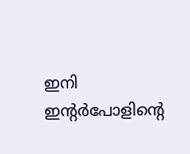ഇനി ഇന്റർപോളിന്റെ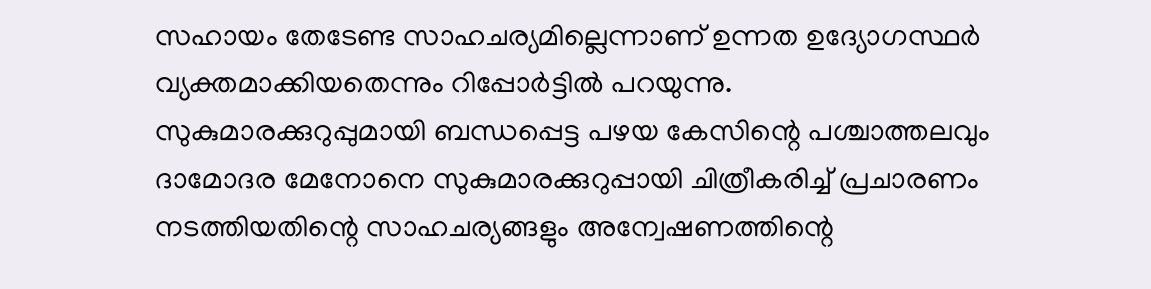സഹായം തേടേണ്ട സാഹചര്യമില്ലെന്നാണ് ഉന്നത ഉദ്യോഗസ്ഥർ വ്യക്തമാക്കിയതെന്നും റിപ്പോർട്ടിൽ പറയുന്നു.
സുകുമാരക്കുറുപ്പുമായി ബന്ധപ്പെട്ട പഴയ കേസിന്റെ പശ്ചാത്തലവും ദാമോദര മേനോനെ സുകുമാരക്കുറുപ്പായി ചിത്രീകരിച്ച് പ്രചാരണം നടത്തിയതിന്റെ സാഹചര്യങ്ങളും അന്വേഷണത്തിന്റെ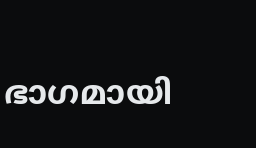ഭാഗമായി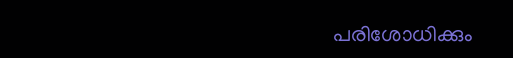പരിശോധിക്കും